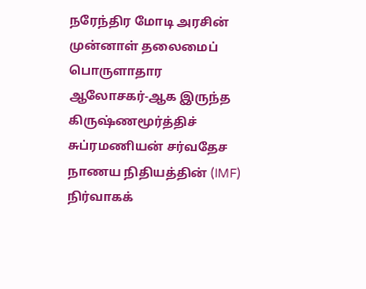நரேந்திர மோடி அரசின் முன்னாள் தலைமைப் பொருளாதார ஆலோசகர்-ஆக இருந்த கிருஷ்ணமூர்த்திச் சுப்ரமணியன் சர்வதேச நாணய நிதியத்தின் (IMF) நிர்வாகக்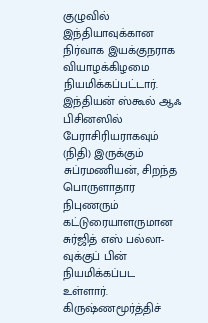குழுவில் இந்தியாவுக்கான நிர்வாக இயக்குநராக வியாழக்கிழமை நியமிக்கப்பட்டார்.
இந்தியன் ஸ்கூல் ஆஃ பிசினஸில் பேராசிரியராகவும் (நிதி) இருக்கும் சுப்ரமணியன், சிறந்த பொருளாதார நிபுணரும் கட்டுரையாளருமான சுர்ஜித் எஸ் பல்லா-வுக்குப் பின் நியமிக்கப்பட உள்ளார்.
கிருஷ்ணமூர்த்திச்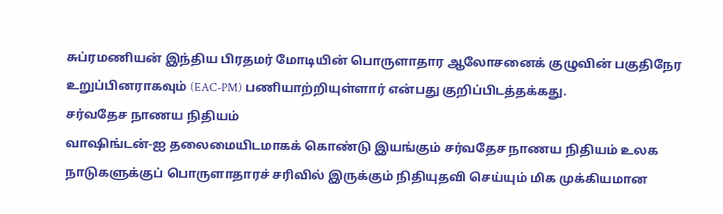சுப்ரமணியன் இந்திய பிரதமர் மோடியின் பொருளாதார ஆலோசனைக் குழுவின் பகுதிநேர உறுப்பினராகவும் (EAC-PM) பணியாற்றியுள்ளார் என்பது குறிப்பிடத்தக்கது.
சர்வதேச நாணய நிதியம்
வாஷிங்டன்-ஐ தலைமையிடமாகக் கொண்டு இயங்கும் சர்வதேச நாணய நிதியம் உலக நாடுகளுக்குப் பொருளாதாரச் சரிவில் இருக்கும் நிதியுதவி செய்யும் மிக முக்கியமான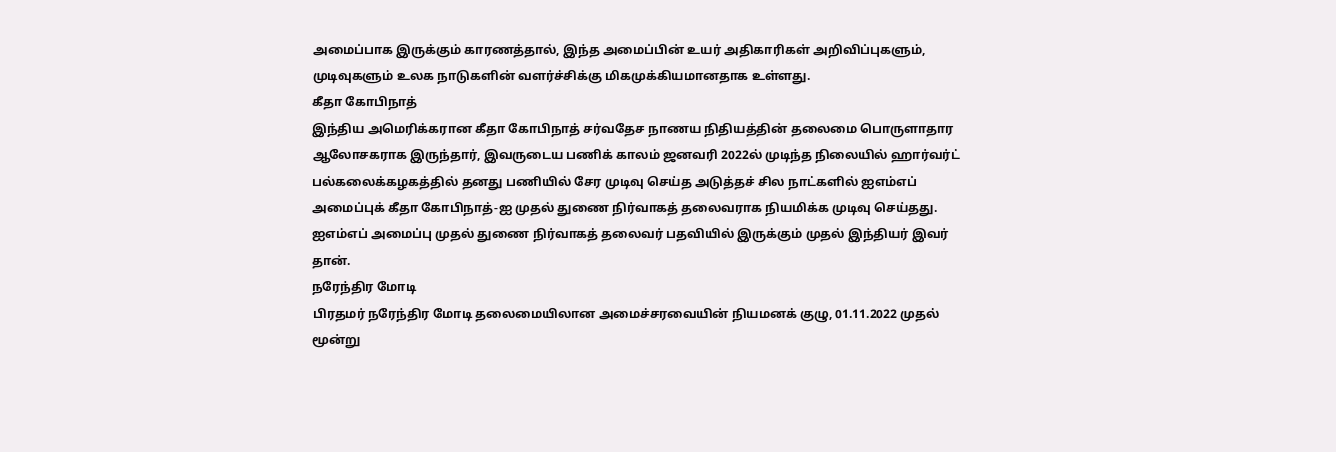அமைப்பாக இருக்கும் காரணத்தால், இந்த அமைப்பின் உயர் அதிகாரிகள் அறிவிப்புகளும், முடிவுகளும் உலக நாடுகளின் வளர்ச்சிக்கு மிகமுக்கியமானதாக உள்ளது.
கீதா கோபிநாத்
இந்திய அமெரிக்கரான கீதா கோபிநாத் சர்வதேச நாணய நிதியத்தின் தலைமை பொருளாதார ஆலோசகராக இருந்தார், இவருடைய பணிக் காலம் ஜனவரி 2022ல் முடிந்த நிலையில் ஹார்வர்ட் பல்கலைக்கழகத்தில் தனது பணியில் சேர முடிவு செய்த அடுத்தச் சில நாட்களில் ஐஎம்எப் அமைப்புக் கீதா கோபிநாத்-ஐ முதல் துணை நிர்வாகத் தலைவராக நியமிக்க முடிவு செய்தது.
ஐஎம்எப் அமைப்பு முதல் துணை நிர்வாகத் தலைவர் பதவியில் இருக்கும் முதல் இந்தியர் இவர் தான்.
நரேந்திர மோடி
பிரதமர் நரேந்திர மோடி தலைமையிலான அமைச்சரவையின் நியமனக் குழு, 01.11.2022 முதல் மூன்று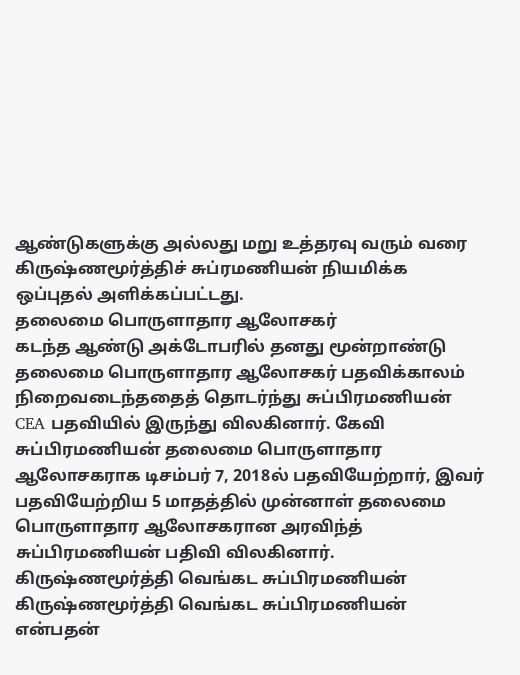ஆண்டுகளுக்கு அல்லது மறு உத்தரவு வரும் வரை கிருஷ்ணமூர்த்திச் சுப்ரமணியன் நியமிக்க ஒப்புதல் அளிக்கப்பட்டது.
தலைமை பொருளாதார ஆலோசகர்
கடந்த ஆண்டு அக்டோபரில் தனது மூன்றாண்டு தலைமை பொருளாதார ஆலோசகர் பதவிக்காலம் நிறைவடைந்ததைத் தொடர்ந்து சுப்பிரமணியன் CEA பதவியில் இருந்து விலகினார். கேவி சுப்பிரமணியன் தலைமை பொருளாதார ஆலோசகராக டிசம்பர் 7, 2018ல் பதவியேற்றார், இவர் பதவியேற்றிய 5 மாதத்தில் முன்னாள் தலைமை பொருளாதார ஆலோசகரான அரவிந்த் சுப்பிரமணியன் பதிவி விலகினார்.
கிருஷ்ணமூர்த்தி வெங்கட சுப்பிரமணியன்
கிருஷ்ணமூர்த்தி வெங்கட சுப்பிரமணியன் என்பதன்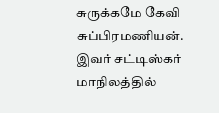சுருக்கமே கேவி சுப்பிரமணியன். இவர் சட்டிஸ்கர் மாநிலத்தில்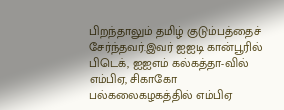பிறந்தாலும் தமிழ் குடும்பத்தைச் சேர்ந்தவர்.இவர் ஐஐடி கான்பூரில் பிடெக், ஐஐஎம் கல்கத்தா-வில் எம்பிஏ, சிகாகோ பல்கலைகழகத்தில் எம்பிஏ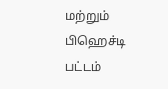மற்றும் பிஹெச்டி பட்டம்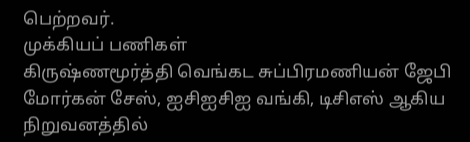பெற்றவர்.
முக்கியப் பணிகள்
கிருஷ்ணமூர்த்தி வெங்கட சுப்பிரமணியன் ஜேபி மோர்கன் சேஸ், ஐசிஐசிஐ வங்கி, டிசிஎஸ் ஆகிய நிறுவனத்தில்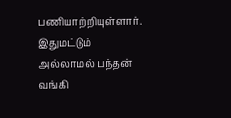பணியாற்றியுள்ளார். இதுமட்டும் அல்லாமல் பந்தன் வங்கி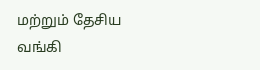மற்றும் தேசிய வங்கி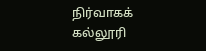நிர்வாகக் கல்லூரி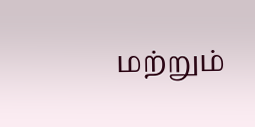மற்றும்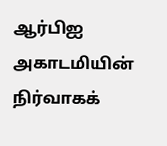ஆர்பிஐ அகாடமியின் நிர்வாகக்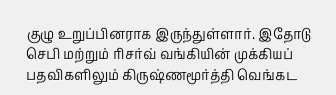குழு உறுப்பினராக இருந்துள்ளார். இதோடு செபி மற்றும் ரிசர்வ் வங்கியின் முக்கியப் பதவிகளிலும் கிருஷ்ணமூர்த்தி வெங்கட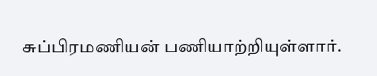சுப்பிரமணியன் பணியாற்றியுள்ளார்.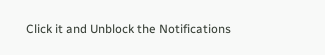Click it and Unblock the Notifications